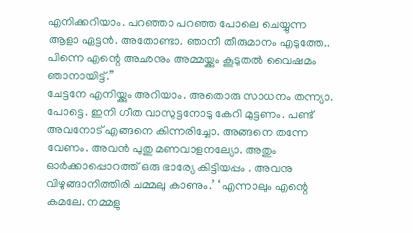എനിക്കറിയാം. പറഞ്ഞാ പറഞ്ഞ പോലെ ചെയ്യുന്ന ആളാ ഏട്ടൻ. അതോണ്ടാ. ഞാനീ തീരുമാനം എടുത്തേ.. പിന്നെ എന്റെ അഛനും അമ്മയ്ക്കും കൂടുതൽ വൈഷമം ഞാനായിട്ട്.”
ചേട്ടനേ എനിയ്ക്കും അറിയാം. അതൊരു സാധനം തന്ന്യാ. പോട്ടെ. ഇനി ഗീത വാസുട്ടനോടു കേറി മുട്ടണം. പണ്ട് അവനോട് എങ്ങനെ കിന്നരിച്ചോ. അങ്ങനെ തന്നേ വേണം. അവൻ പുതു മണവാളനല്യോ. അതും ഓർക്കാപ്പൊറത്ത് ഒരു ഭാര്യേ കിട്ടിയപ്പം . അവനു വിഴുങ്ങാനിത്തിരി ചമ്മലു കാണും.’ ‘ എന്നാലും എന്റെ കമലേ. നമ്മളു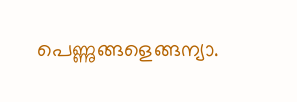പെണ്ണുങ്ങളെങ്ങന്യാ.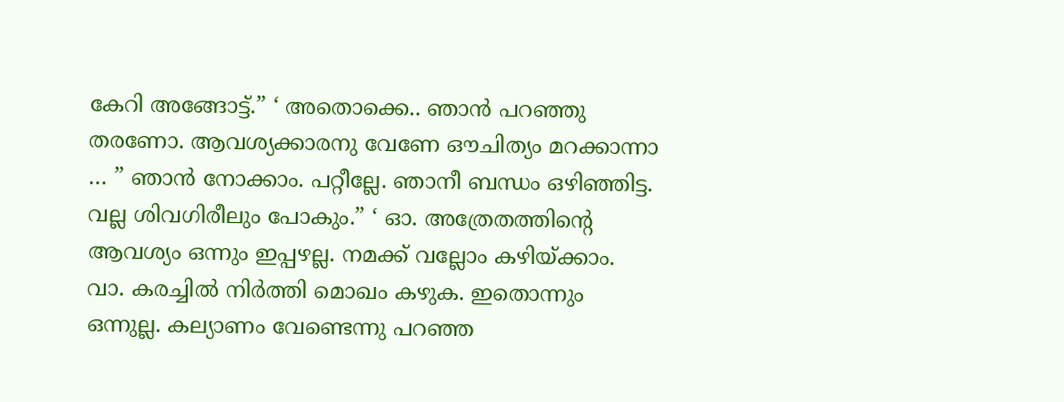കേറി അങ്ങോട്ട്.” ‘ അതൊക്കെ.. ഞാൻ പറഞ്ഞു തരണോ. ആവശ്യക്കാരനു വേണേ ഔചിത്യം മറക്കാന്നാ … ” ഞാൻ നോക്കാം. പറ്റീല്ലേ. ഞാനീ ബന്ധം ഒഴിഞ്ഞിട്ട. വല്ല ശിവഗിരീലും പോകും.” ‘ ഓ. അത്രേതത്തിന്റെ ആവശ്യം ഒന്നും ഇപ്പഴല്ല. നമക്ക് വല്ലോം കഴിയ്ക്കാം. വാ. കരച്ചിൽ നിർത്തി മൊഖം കഴുക. ഇതൊന്നും ഒന്നുല്ല. കല്യാണം വേണ്ടെന്നു പറഞ്ഞ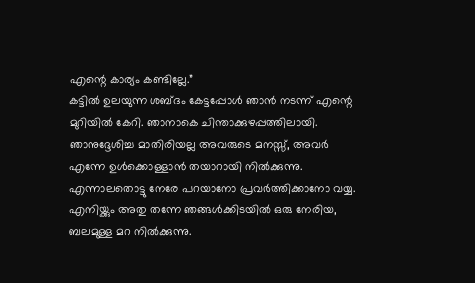എന്റെ കാര്യം കണ്ടില്ലേ.”
കട്ടിൽ ഉലയുന്ന ശബ്ദം കേട്ടപ്പോൾ ഞാൻ നടന്ന് എന്റെ മുറിയിൽ കേറി. ഞാനാകെ ചിന്താക്കുഴപ്പത്തിലായി. ഞാനുദ്ദേശിച്ച മാതിരിയല്ല അവരുടെ മനസ്സ്, അവർ എന്നേ ഉൾക്കൊള്ളാൻ തയാറായി നിൽക്കുന്നു. എന്നാലതൊട്ടു നേരേ പറയാനോ പ്രവർത്തിക്കാനോ വയ്യ. എനിയ്ക്കും അതു തന്നേ ഞങ്ങൾക്കിടയിൽ ഒരു നേരിയ, ബലമുള്ള മറ നിൽക്കുന്നു.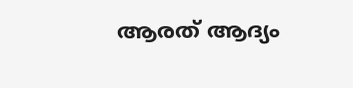ആരത് ആദ്യം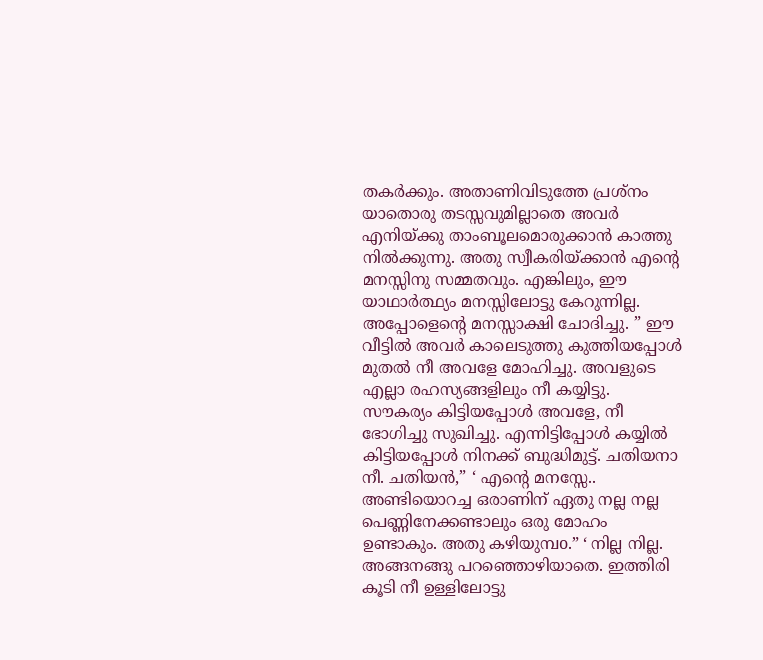തകർക്കും. അതാണിവിടുത്തേ പ്രശ്നം യാതൊരു തടസ്സവുമില്ലാതെ അവർ എനിയ്ക്കു താംബൂലമൊരുക്കാൻ കാത്തു നിൽക്കുന്നു. അതു സ്വീകരിയ്ക്കാൻ എന്റെ മനസ്സിനു സമ്മതവും. എങ്കിലും, ഈ യാഥാർത്ഥ്യം മനസ്സിലോട്ടു കേറുന്നില്ല. അപ്പോളെന്റെ മനസ്സാക്ഷി ചോദിച്ചു. ” ഈ വീട്ടിൽ അവർ കാലെടുത്തു കുത്തിയപ്പോൾ മുതൽ നീ അവളേ മോഹിച്ചു. അവളുടെ എല്ലാ രഹസ്യങ്ങളിലും നീ കയ്യിട്ടു.
സൗകര്യം കിട്ടിയപ്പോൾ അവളേ, നീ ഭോഗിച്ചു സുഖിച്ചു. എന്നിട്ടിപ്പോൾ കയ്യിൽ കിട്ടിയപ്പോൾ നിനക്ക് ബുദ്ധിമുട്ട്. ചതിയനാ നീ. ചതിയൻ,” ‘ എന്റെ മനസ്സേ.. അണ്ടിയൊറച്ച ഒരാണിന് ഏതു നല്ല നല്ല പെണ്ണിനേക്കണ്ടാലും ഒരു മോഹം ഉണ്ടാകും. അതു കഴിയുമ്പo.” ‘ നില്ല നില്ല. അങ്ങനങ്ങു പറഞ്ഞൊഴിയാതെ. ഇത്തിരി കൂടി നീ ഉള്ളിലോട്ടു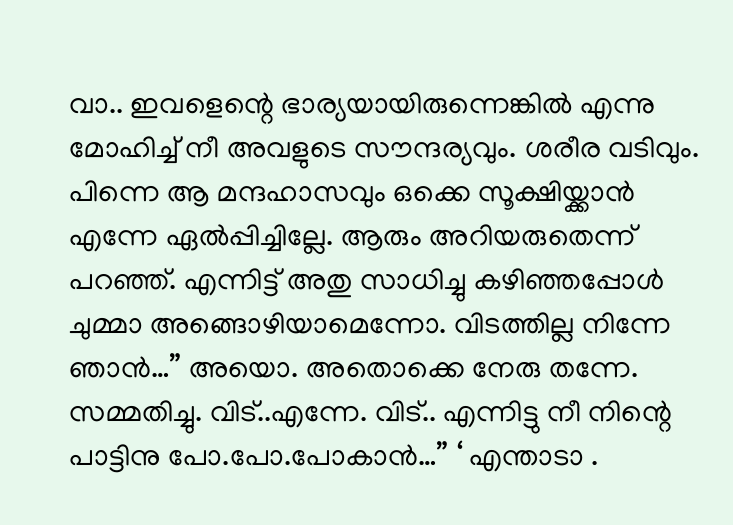വാ.. ഇവളെന്റെ ഭാര്യയായിരുന്നെങ്കിൽ എന്നു മോഹിച്ച് നീ അവളുടെ സൗന്ദര്യവും. ശരീര വടിവും. പിന്നെ ആ മന്ദഹാസവും ഒക്കെ സൂക്ഷിയ്ക്കാൻ എന്നേ ഏൽപ്പിച്ചില്ലേ. ആരും അറിയരുതെന്ന് പറഞ്ഞ്. എന്നിട്ട് അതു സാധിച്ചു കഴിഞ്ഞപ്പോൾ ചുമ്മാ അങ്ങൊഴിയാമെന്നോ. വിടത്തില്ല നിന്നേ ഞാൻ…” അയൊ. അതൊക്കെ നേരു തന്നേ. സമ്മതിച്ചു. വിട്..എന്നേ. വിട്.. എന്നിട്ടു നീ നിന്റെ പാട്ടിനു പോ.പോ.പോകാൻ…” ‘ എന്താടാ .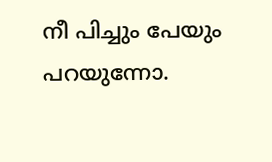നീ പിച്ചും പേയും പറയുന്നോ.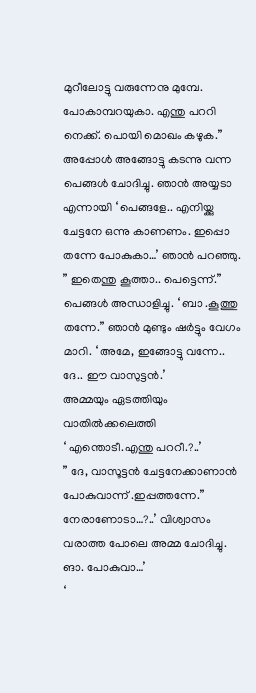മുറീലോട്ടു വരുന്നേനു മുമ്പേ. പോകാമ്പറയുകാ. എന്തു പററി നെക്ക്. പൊയി മൊഖം കഴുക.” അപ്പോൾ അങ്ങോട്ടു കടന്നു വന്ന പെങ്ങൾ ചോദിച്ചു. ഞാൻ അയ്യടാ എന്നായി ‘ പെങ്ങളേ.. എനിയ്ക്കു ചേട്ടനേ ഒന്നു കാണണം. ഇപ്പൊ തന്നേ പോകുകാ…’ ഞാൻ പറഞ്ഞു. ” ഇതെന്തു കൂത്താ.. പെട്ടെന്ന്.” പെങ്ങൾ അന്ധാളിച്ചു. ‘ ബാ .കൂത്തു തന്നേ.” ഞാൻ മുണ്ടും ഷർട്ടും വേഗം മാറി. ‘ അമേ, ഇങ്ങോട്ടു വന്നേ.. ദേ.. ഈ വാസുട്ടൻ.’
അമ്മയും ഏടത്തിയും വാതിൽക്കലെത്തി
‘ എന്തൊടീ.എന്തു പററീ.?..’
” ദേ, വാസൂട്ടൻ ചേട്ടനേക്കാണാൻ പോകുവാന്ന് .ഇപ്പത്തന്നേ.” നേരാണോടാ…?..’ വിശ്വാസം വരാത്ത പോലെ അമ്മ ചോദിച്ചു.
ങാ. പോകുവാ…’
‘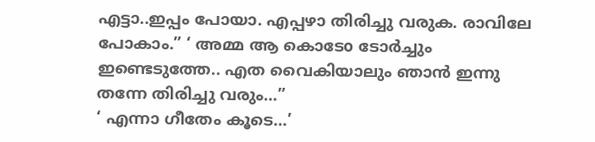എട്ടാ..ഇപ്പം പോയാ. എപ്പഴാ തിരിച്ചു വരുക. രാവിലേ പോകാം.” ‘ അമ്മ ആ കൊടേo ടോർച്ചും ഇണ്ടെടുത്തേ.. എത വൈകിയാലും ഞാൻ ഇന്നു തന്നേ തിരിച്ചു വരും…”
‘ എന്നാ ഗീതേം കൂടെ…’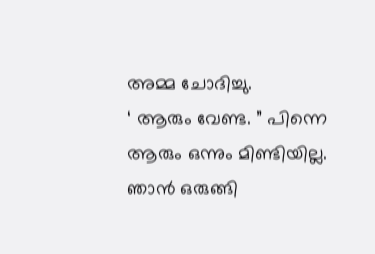അമ്മ ചോദിച്ചു.
‘ ആരും വേണ്ട. ” പിന്നെ ആരും ഒന്നും മിണ്ടിയില്ല. ഞാൻ ഒരുങ്ങി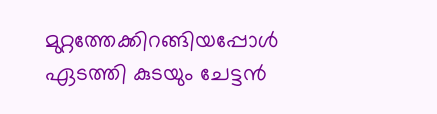മുറ്റത്തേക്കിറങ്ങിയപ്പോൾ ഏടത്തി കുടയും ചേട്ടൻ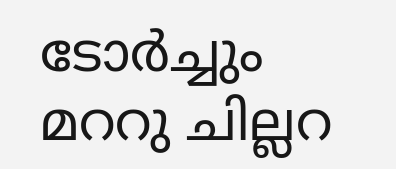ടോർച്ചും മററു ചില്ലറ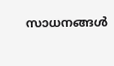സാധനങ്ങൾ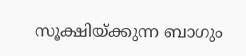സൂക്ഷിയ്ക്കുന്ന ബാഗും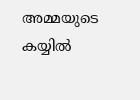അമ്മയുടെ കയ്യിൽ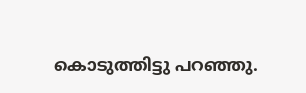കൊടുത്തിട്ടു പറഞ്ഞു.